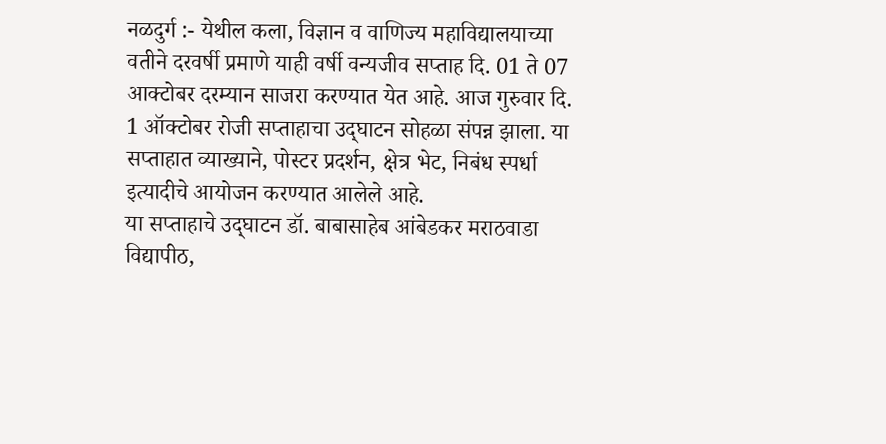नळदुर्ग :- येथील कला, विज्ञान व वाणिज्य महाविद्यालयाच्या वतीने दरवर्षी प्रमाणे याही वर्षी वन्यजीव सप्ताह दि. 01 ते 07 आक्टोबर दरम्‍यान साजरा करण्यात येत आहे. आज गुरुवार दि. 1 ऑक्‍टोबर रोजी सप्ताहाचा उद्‌घाटन सोहळा संपन्न झाला. या सप्ताहात व्याख्याने, पोस्टर प्रदर्शन, क्षेत्र भेट, निबंध स्पर्धा इत्‍यादीचे आयोजन करण्यात आलेले आहे.
या सप्ताहाचे उद्‌घाटन डॉ. बाबासाहेब आंबेडकर मराठवाडा विद्यापीठ,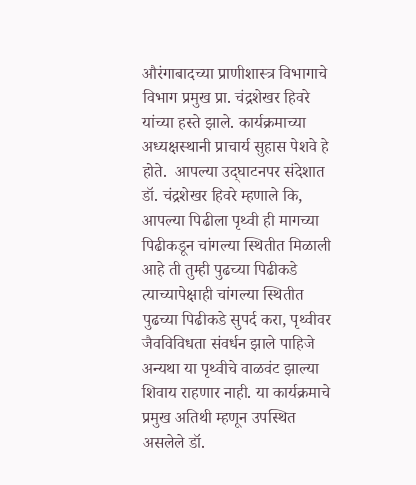औरंगाबादच्या प्राणीशास्त्र विभागाचे विभाग प्रमुख प्रा. चंद्रशेखर हिवरे यांच्या हस्ते झाले. कार्यक्रमाच्या अध्यक्षस्थानी प्राचार्य सुहास पेशवे हे होते.  आपल्या उद्‌घाटनपर संदेशात डॉ. चंद्रशेखर हिवरे म्हणाले कि,  आपल्या पिढीला पृथ्वी ही मागच्या पिढीकडून चांगल्या स्थितीत मिळाली आहे ती तुम्ही पुढच्या पिढीकडे त्याच्यापेक्षाही चांगल्या स्थितीत पुढच्या पिढीकडे सुपर्द करा, पृथ्वीवर जैवविविधता संवर्धन झाले पाहिजे अन्यथा या पृथ्वीचे वाळवंट झाल्या शिवाय राहणार नाही. या कार्यक्रमाचे प्रमुख अतिथी म्हणून उपस्थित असलेले डॉ.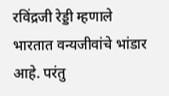रविंद्रजी रेड्डी म्हणाले भारतात वन्यजीवांचे भांडार आहे. परंतु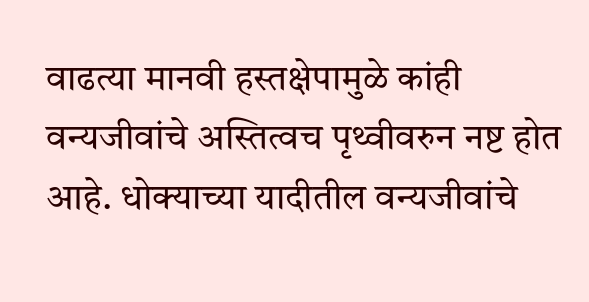वाढत्या मानवी हस्तक्षेपामुळे कांही वन्यजीवांचे अस्तित्वच पृथ्वीवरुन नष्ट होत आहे. धोक्याच्या यादीतील वन्यजीवांचे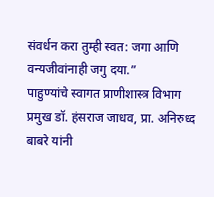संवर्धन करा तुम्ही स्वत: जगा आणि वन्यजीवांनाही जगु दया.”
पाहुण्यांचे स्वागत प्राणीशास्त्र विभाग प्रमुख डॉ. हंसराज जाधव, प्रा. अनिरुध्द बाबरे यांनी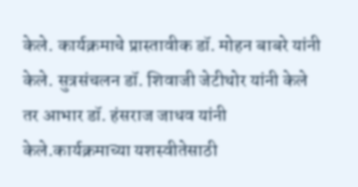केले. कार्यक्रमाचे प्रास्तावीक डॉ. मोहन बाबरे यांनी केले. सुत्रसंचलन डॉ. शिवाजी जेटीथोर यांनी केले तर आभार डॉ. हंसराज जाधव यांनी केले.कार्यक्रमाच्या यशस्वीतेसाठी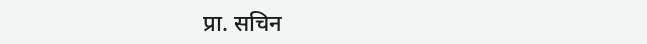प्रा. सचिन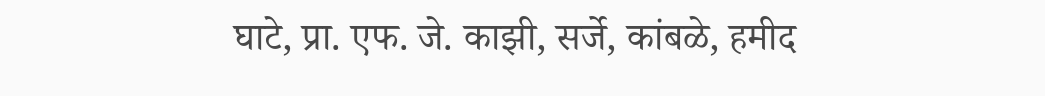घाटे, प्रा. एफ. जे. काझी, सर्जे, कांबळे, हमीद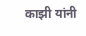काझी यांनी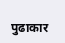पुढाकार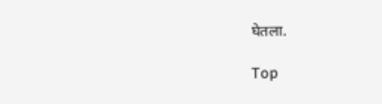घेतला.

Top